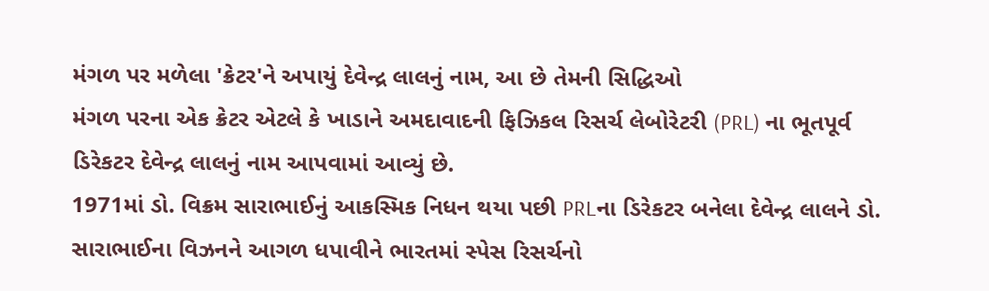મંગળ પર મળેલા 'ક્રેટર'ને અપાયું દેવેન્દ્ર લાલનું નામ, આ છે તેમની સિદ્ધિઓ
મંગળ પરના એક ક્રેટર એટલે કે ખાડાને અમદાવાદની ફિઝિકલ રિસર્ચ લેબોરેટરી (PRL) ના ભૂતપૂર્વ ડિરેકટર દેવેન્દ્ર લાલનું નામ આપવામાં આવ્યું છે.
1971માં ડો. વિક્રમ સારાભાઈનું આકસ્મિક નિધન થયા પછી PRLના ડિરેકટર બનેલા દેવેન્દ્ર લાલને ડો. સારાભાઈના વિઝનને આગળ ધપાવીને ભારતમાં સ્પેસ રિસર્ચનો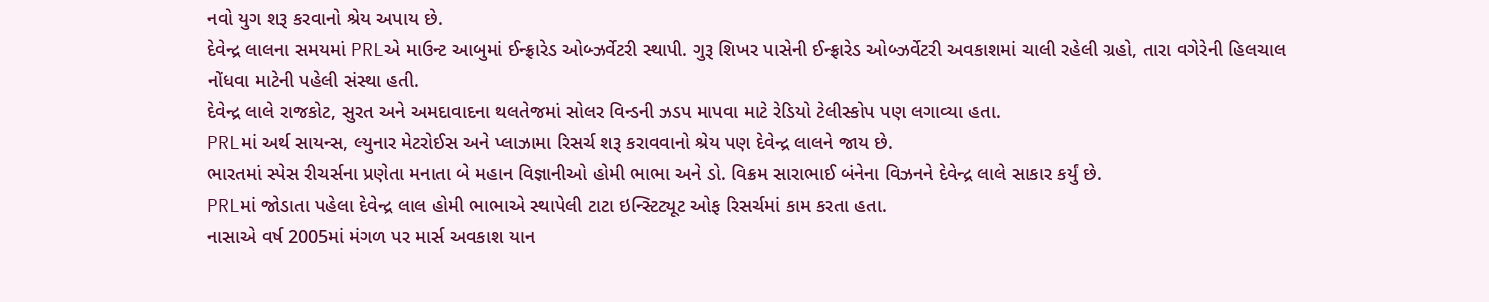નવો યુગ શરૂ કરવાનો શ્રેય અપાય છે.
દેવેન્દ્ર લાલના સમયમાં PRLએ માઉન્ટ આબુમાં ઈન્ફ્રારેડ ઓબ્ઝર્વેટરી સ્થાપી. ગુરૂ શિખર પાસેની ઈન્ફ્રારેડ ઓબ્ઝર્વેટરી અવકાશમાં ચાલી રહેલી ગ્રહો, તારા વગેરેની હિલચાલ નોંધવા માટેની પહેલી સંસ્થા હતી.
દેવેન્દ્ર લાલે રાજકોટ, સુરત અને અમદાવાદના થલતેજમાં સોલર વિન્ડની ઝડપ માપવા માટે રેડિયો ટેલીસ્કોપ પણ લગાવ્યા હતા.
PRLમાં અર્થ સાયન્સ, લ્યુનાર મેટરોઈસ અને પ્લાઝામા રિસર્ચ શરૂ કરાવવાનો શ્રેય પણ દેવેન્દ્ર લાલને જાય છે.
ભારતમાં સ્પેસ રીચર્સના પ્રણેતા મનાતા બે મહાન વિજ્ઞાનીઓ હોમી ભાભા અને ડો. વિક્રમ સારાભાઈ બંનેના વિઝનને દેવેન્દ્ર લાલે સાકાર કર્યું છે.
PRLમાં જોડાતા પહેલા દેવેન્દ્ર લાલ હોમી ભાભાએ સ્થાપેલી ટાટા ઇન્સ્ટિટ્યૂટ ઓફ રિસર્ચમાં કામ કરતા હતા.
નાસાએ વર્ષ 2005માં મંગળ પર માર્સ અવકાશ યાન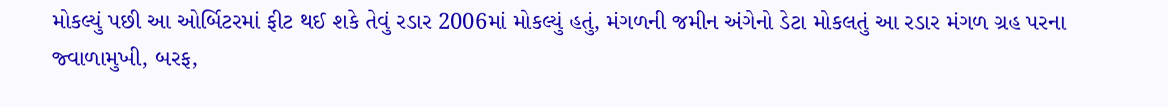મોકલ્યું પછી આ ઓર્બિટરમાં ફીટ થઈ શકે તેવું રડાર 2006માં મોકલ્યું હતું, મંગળની જમીન અંગેનો ડેટા મોકલતું આ રડાર મંગળ ગ્રહ પરના જ્વાળામુખી, બરફ,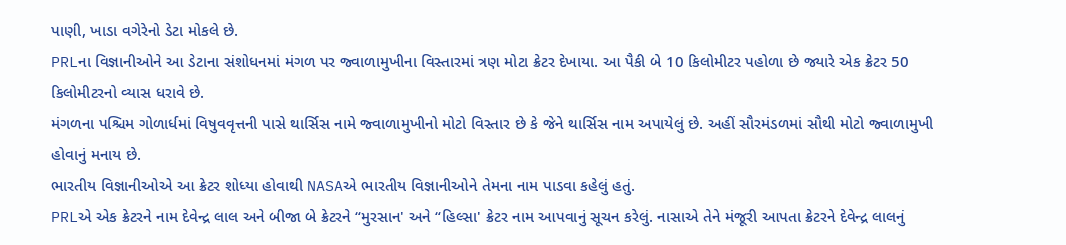પાણી, ખાડા વગેરેનો ડેટા મોકલે છે.
PRLના વિજ્ઞાનીઓને આ ડેટાના સંશોધનમાં મંગળ પર જ્વાળામુખીના વિસ્તારમાં ત્રણ મોટા ક્રેટર દેખાયા. આ પૈકી બે 10 કિલોમીટર પહોળા છે જ્યારે એક ક્રેટર 50 કિલોમીટરનો વ્યાસ ધરાવે છે.
મંગળના પશ્ચિમ ગોળાર્ધમાં વિષુવવૃત્તની પાસે થાર્સિસ નામે જ્વાળામુખીનો મોટો વિસ્તાર છે કે જેને થાર્સિસ નામ અપાયેલું છે. અહીં સૌરમંડળમાં સૌથી મોટો જ્વાળામુખી હોવાનું મનાય છે.
ભારતીય વિજ્ઞાનીઓએ આ ક્રેટર શોધ્યા હોવાથી NASAએ ભારતીય વિજ્ઞાનીઓને તેમના નામ પાડવા કહેલું હતું.
PRLએ એક ક્રેટરને નામ દેવેન્દ્ર લાલ અને બીજા બે ક્રેટરને “મુરસાન' અને “હિલ્સા' ક્રેટર નામ આપવાનું સૂચન કરેલું. નાસાએ તેને મંજૂરી આપતા ક્રેટરને દેવેન્દ્ર લાલનું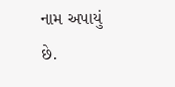નામ અપાયું છે.